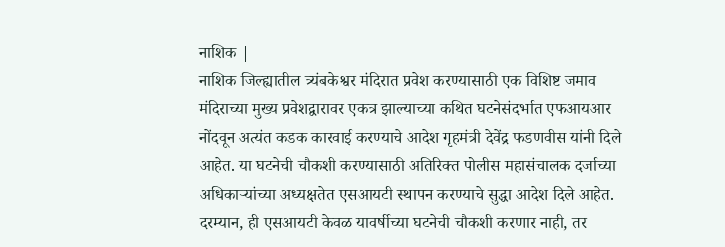नाशिक |
नाशिक जिल्ह्यातील त्र्यंबकेश्वर मंदिरात प्रवेश करण्यासाठी एक विशिष्ट जमाव मंदिराच्या मुख्य प्रवेशद्वारावर एकत्र झाल्याच्या कथित घटनेसंदर्भात एफआयआर नोंदवून अत्यंत कडक कारवाई करण्याचे आदेश गृहमंत्री देवेंद्र फडणवीस यांनी दिले आहेत. या घटनेची चौकशी करण्यासाठी अतिरिक्त पोलीस महासंचालक दर्जाच्या अधिकाऱ्यांच्या अध्यक्षतेत एसआयटी स्थापन करण्याचे सुद्धा आदेश दिले आहेत.
दरम्यान, ही एसआयटी केवळ यावर्षीच्या घटनेची चौकशी करणार नाही, तर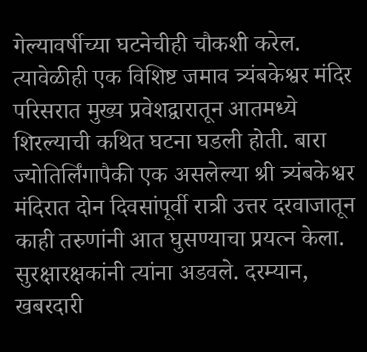गेल्यावर्षीच्या घटनेचीही चौकशी करेल. त्यावेळीही एक विशिष्ट जमाव त्र्यंबकेश्वर मंदिर परिसरात मुख्य प्रवेशद्वारातून आतमध्ये शिरल्याची कथित घटना घडली होती. बारा ज्योतिर्लिंगापैकी एक असलेल्या श्री त्र्यंबकेश्वर मंदिरात दोन दिवसांपूर्वी रात्री उत्तर दरवाजातून काही तरुणांनी आत घुसण्याचा प्रयत्न केला. सुरक्षारक्षकांनी त्यांना अडवले. दरम्यान, खबरदारी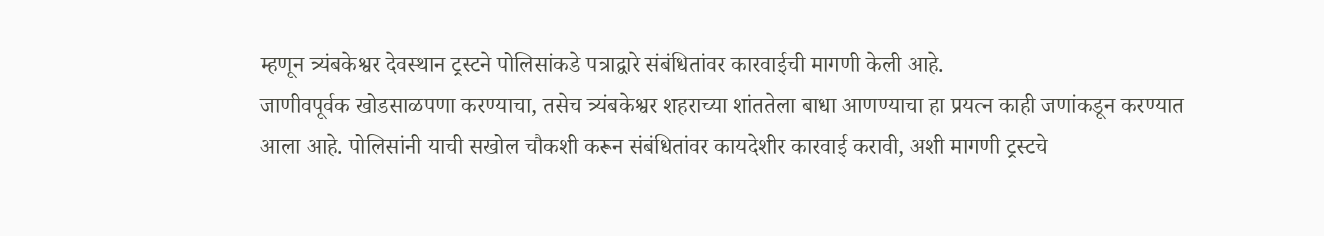म्हणून त्र्यंबकेश्वर देवस्थान ट्रस्टने पोलिसांकडे पत्राद्वारे संबंधितांवर कारवाईची मागणी केली आहे.
जाणीवपूर्वक खोडसाळपणा करण्याचा, तसेच त्र्यंबकेश्वर शहराच्या शांततेला बाधा आणण्याचा हा प्रयत्न काही जणांकडून करण्यात आला आहे. पोलिसांनी याची सखोल चौकशी करून संबंधितांवर कायदेशीर कारवाई करावी, अशी मागणी ट्रस्टचे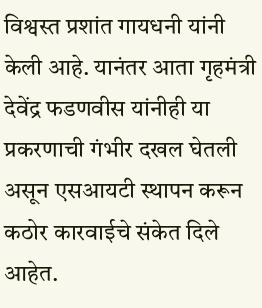विश्वस्त प्रशांत गायधनी यांनी केली आहे. यानंतर आता गृहमंत्री देवेंद्र फडणवीस यांनीही या प्रकरणाची गंभीर दखल घेतली असून एसआयटी स्थापन करून कठोर कारवाईचे संकेत दिले आहेत.